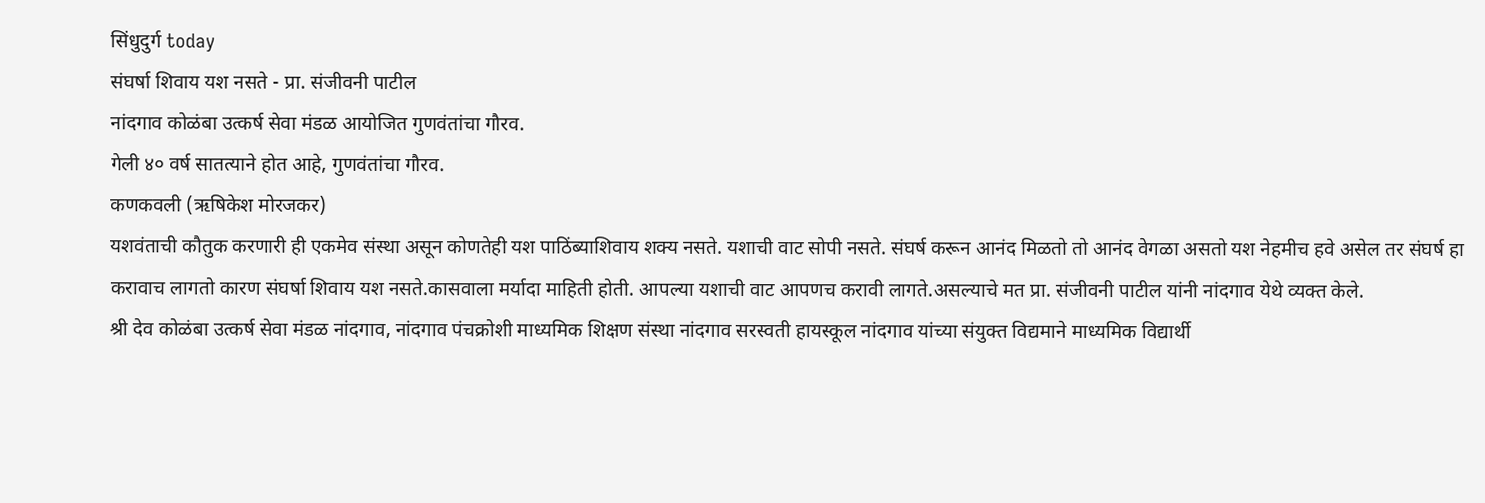सिंधुदुर्ग today
संघर्षा शिवाय यश नसते - प्रा. संजीवनी पाटील
नांदगाव कोळंबा उत्कर्ष सेवा मंडळ आयोजित गुणवंतांचा गौरव.
गेली ४० वर्ष सातत्याने होत आहे, गुणवंतांचा गौरव.
कणकवली (ऋषिकेश मोरजकर)
यशवंताची कौतुक करणारी ही एकमेव संस्था असून कोणतेही यश पाठिंब्याशिवाय शक्य नसते. यशाची वाट सोपी नसते. संघर्ष करून आनंद मिळतो तो आनंद वेगळा असतो यश नेहमीच हवे असेल तर संघर्ष हा करावाच लागतो कारण संघर्षा शिवाय यश नसते.कासवाला मर्यादा माहिती होती. आपल्या यशाची वाट आपणच करावी लागते.असल्याचे मत प्रा. संजीवनी पाटील यांनी नांदगाव येथे व्यक्त केले.
श्री देव कोळंबा उत्कर्ष सेवा मंडळ नांदगाव, नांदगाव पंचक्रोशी माध्यमिक शिक्षण संस्था नांदगाव सरस्वती हायस्कूल नांदगाव यांच्या संयुक्त विद्यमाने माध्यमिक विद्यार्थी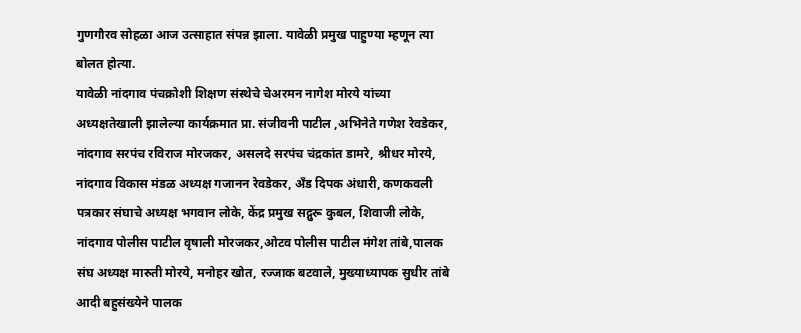गुणगौरव सोहळा आज उत्साहात संपन्न झाला. यावेळी प्रमुख पाहुण्या म्हणून त्या बोलत होत्या.
यावेळी नांदगाव पंचक्रोशी शिक्षण संस्थेचे चेअरमन नागेश मोरये यांच्या अध्यक्षतेखाली झालेल्या कार्यक्रमात प्रा. संजीवनी पाटील ,अभिनेते गणेश रेवडेकर, नांदगाव सरपंच रविराज मोरजकर, असलदे सरपंच चंद्रकांत डामरे, श्रीधर मोरये, नांदगाव विकास मंडळ अध्यक्ष गजानन रेवडेकर, अँड दिपक अंधारी, कणकवली पत्रकार संघाचे अध्यक्ष भगवान लोके, केंद्र प्रमुख सद्गुरू कुबल, शिवाजी लोके, नांदगाव पोलीस पाटील वृषाली मोरजकर,ओटव पोलीस पाटील मंगेश तांबे,पालक संघ अध्यक्ष मारुती मोरये, मनोहर खोत, रज्जाक बटवाले, मुख्याध्यापक सुधीर तांबे आदी बहुसंख्येने पालक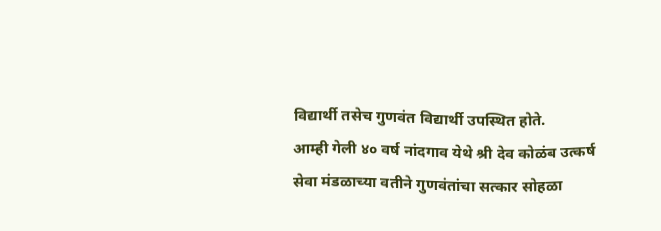विद्यार्थी तसेच गुणवंत विद्यार्थी उपस्थित होते.
आम्ही गेली ४० वर्ष नांदगाव येथे श्री देव कोळंब उत्कर्ष सेवा मंडळाच्या वतीने गुणवंतांचा सत्कार सोहळा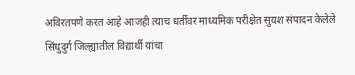अविरतपणे करत आहे आजही त्याच धर्तीवर माध्यमिक परीक्षेत सुयश संपादन केलेले सिंधुदुर्ग जिल्ह्यातील विद्यार्थी यांचा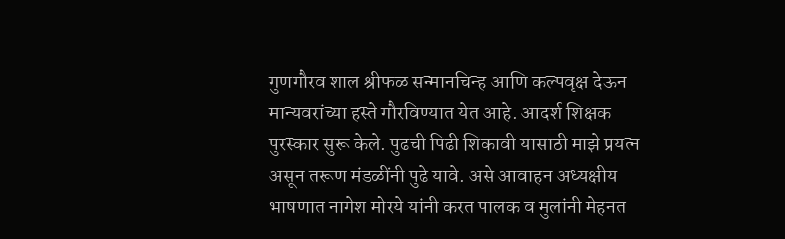गुणगौरव शाल श्रीफळ सन्मानचिन्ह आणि कल्पवृक्ष देऊन मान्यवरांच्या हस्ते गौरविण्यात येत आहे. आदर्श शिक्षक पुरस्कार सुरू केले. पुढची पिढी शिकावी यासाठी माझे प्रयत्न असून तरूण मंडळींनी पुढे यावे. असे आवाहन अध्यक्षीय भाषणात नागेश मोरये यांनी करत पालक व मुलांनी मेहनत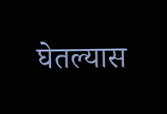घेतल्यास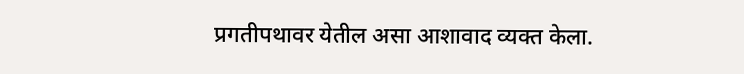प्रगतीपथावर येतील असा आशावाद व्यक्त केला.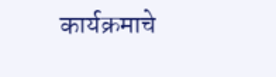कार्यक्रमाचे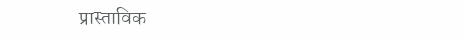प्रास्ताविक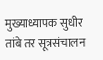मुख्याध्यापक सुधीर तांबे तर सूत्रसंचालन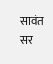सावंत सर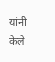यांनी केले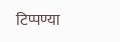टिप्पण्या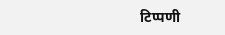टिप्पणी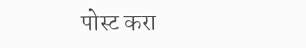पोस्ट करा